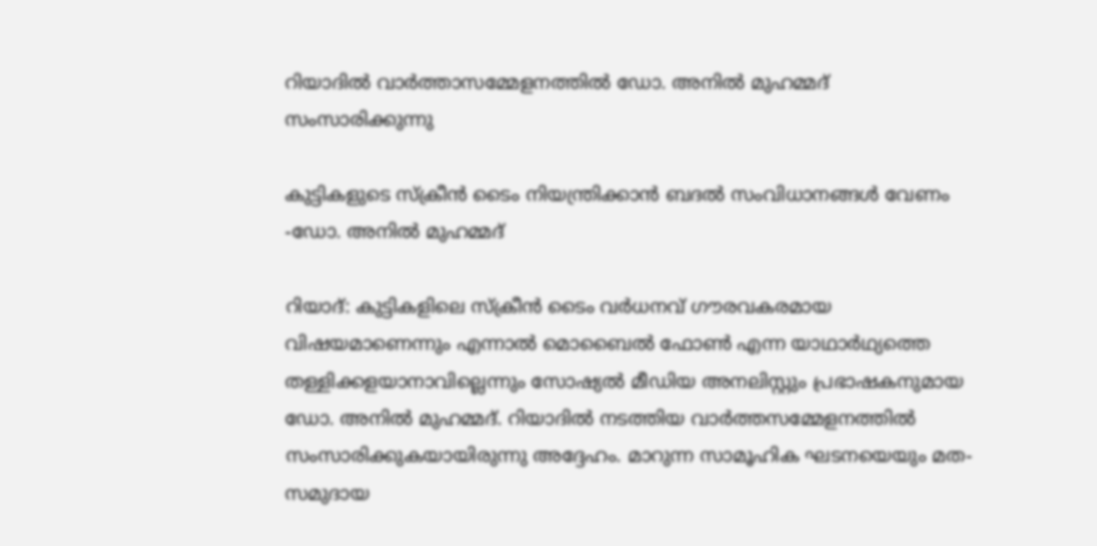റിയാദിൽ വാർത്താസമ്മേളനത്തിൽ ഡോ. അനിൽ മുഹമ്മദ് സംസാരിക്കുന്നു

കുട്ടികളുടെ സ്ക്രീൻ ടൈം നിയന്ത്രിക്കാൻ ബദൽ സംവിധാനങ്ങൾ വേണം -ഡോ. അനിൽ മുഹമ്മദ്

റിയാദ്: കുട്ടികളിലെ സ്ക്രീൻ ടൈം വർധനവ് ഗൗരവകരമായ വിഷയമാണെന്നും എന്നാൽ മൊബൈൽ ഫോൺ എന്ന യാഥാർഥ്യത്തെ തള്ളിക്കളയാനാവില്ലെന്നും സോഷ്യൽ മീഡിയ അനലിസ്റ്റും പ്രഭാഷകനുമായ ഡോ. അനിൽ മുഹമ്മദ്. റിയാദിൽ നടത്തിയ വാർത്തസമ്മേളനത്തിൽ സംസാരിക്കുകയായിരുന്നു അദ്ദേഹം. മാറുന്ന സാമൂഹിക ഘടനയെയും മത-സമുദായ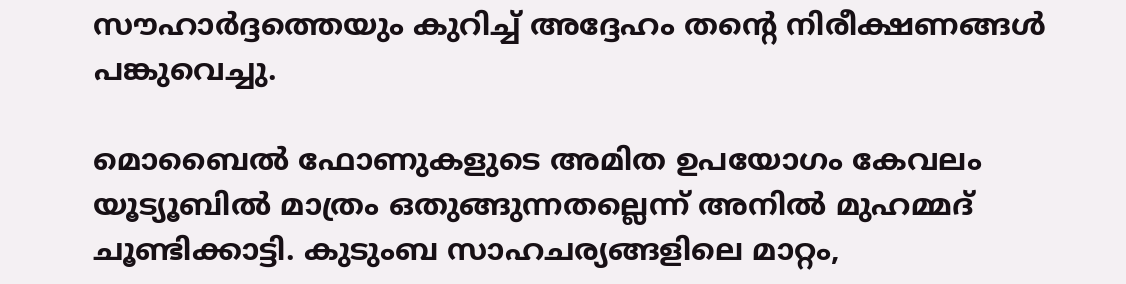സൗഹാർദ്ദത്തെയും കുറിച്ച് അദ്ദേഹം തന്റെ നിരീക്ഷണങ്ങൾ പങ്കുവെച്ചു.

മൊബൈൽ ഫോണുകളുടെ അമിത ഉപയോഗം കേവലം യൂട്യൂബിൽ മാത്രം ഒതുങ്ങുന്നതല്ലെന്ന് അനിൽ മുഹമ്മദ് ചൂണ്ടിക്കാട്ടി. കുടുംബ സാഹചര്യങ്ങളിലെ മാറ്റം,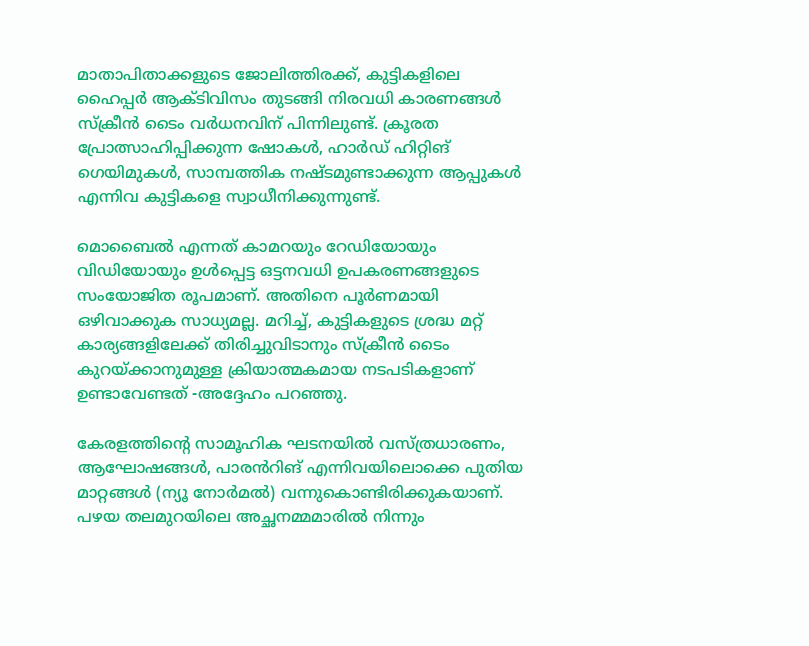മാതാപിതാക്കളുടെ ജോലിത്തിരക്ക്, കുട്ടികളിലെ ഹൈപ്പർ ആക്ടിവിസം തുടങ്ങി നിരവധി കാരണങ്ങൾ സ്ക്രീൻ ടൈം വർധനവിന് പിന്നിലുണ്ട്. ക്രൂരത പ്രോത്സാഹിപ്പിക്കുന്ന ഷോകൾ, ഹാർഡ് ഹിറ്റിങ് ഗെയിമുകൾ, സാമ്പത്തിക നഷ്ടമുണ്ടാക്കുന്ന ആപ്പുകൾ എന്നിവ കുട്ടികളെ സ്വാധീനിക്കുന്നുണ്ട്.

മൊബൈൽ എന്നത് കാമറയും റേഡിയോയും വിഡിയോയും ഉൾപ്പെട്ട ഒട്ടനവധി ഉപകരണങ്ങളുടെ സംയോജിത രൂപമാണ്. അതിനെ പൂർണമായി ഒഴിവാക്കുക സാധ്യമല്ല. മറിച്ച്, കുട്ടികളുടെ ശ്രദ്ധ മറ്റ് കാര്യങ്ങളിലേക്ക് തിരിച്ചുവിടാനും സ്ക്രീൻ ടൈം കുറയ്ക്കാനുമുള്ള ക്രിയാത്മകമായ നടപടികളാണ് ഉണ്ടാവേണ്ടത് -അദ്ദേഹം പറഞ്ഞു.

കേരളത്തിന്റെ സാമൂഹിക ഘടനയിൽ വസ്ത്രധാരണം, ആഘോഷങ്ങൾ, പാരൻറിങ് എന്നിവയിലൊക്കെ പുതിയ മാറ്റങ്ങൾ (ന്യൂ നോർമൽ) വന്നുകൊണ്ടിരിക്കുകയാണ്. പഴയ തലമുറയിലെ അച്ഛനമ്മമാരിൽ നിന്നും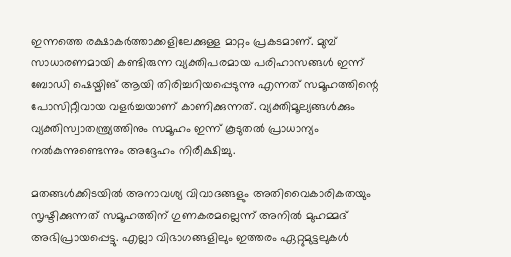ഇന്നത്തെ രക്ഷാകർത്താക്കളിലേക്കുള്ള മാറ്റം പ്രകടമാണ്. മുമ്പ് സാധാരണമായി കണ്ടിരുന്ന വ്യക്തിപരമായ പരിഹാസങ്ങൾ ഇന്ന് ബോഡി ഷെയ്മിങ് ആയി തിരിച്ചറിയപ്പെടുന്നു എന്നത് സമൂഹത്തിന്റെ പോസിറ്റീവായ വളർച്ചയാണ് കാണിക്കുന്നത്. വ്യക്തിമൂല്യങ്ങൾക്കും വ്യക്തിസ്വാതന്ത്ര്യത്തിനും സമൂഹം ഇന്ന് കൂടുതൽ പ്രാധാന്യം നൽകുന്നുണ്ടെന്നും അദ്ദേഹം നിരീക്ഷിച്ചു.

മതങ്ങൾക്കിടയിൽ അനാവശ്യ വിവാദങ്ങളും അതിവൈകാരികതയും സൃഷ്ടിക്കുന്നത് സമൂഹത്തിന് ഗുണകരമല്ലെന്ന് അനിൽ മുഹമ്മദ് അഭിപ്രായപ്പെട്ടു. എല്ലാ വിഭാഗങ്ങളിലും ഇത്തരം ഏറ്റുമുട്ടലുകൾ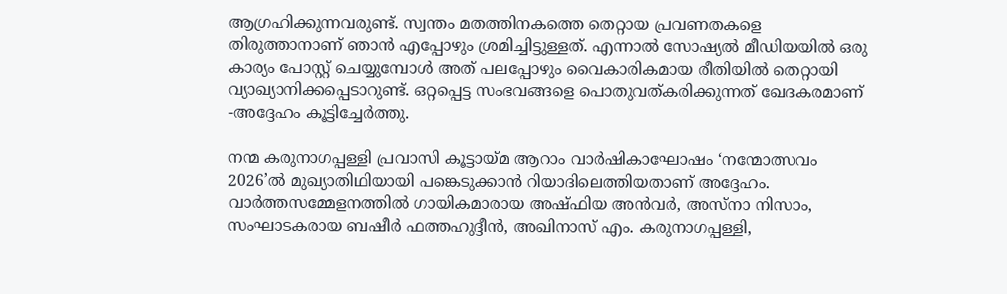ആഗ്രഹിക്കുന്നവരുണ്ട്. സ്വന്തം മതത്തിനകത്തെ തെറ്റായ പ്രവണതകളെ തിരുത്താനാണ് ഞാൻ എപ്പോഴും ശ്രമിച്ചിട്ടുള്ളത്. എന്നാൽ സോഷ്യൽ മീഡിയയിൽ ഒരു കാര്യം പോസ്റ്റ് ചെയ്യുമ്പോൾ അത് പലപ്പോഴും വൈകാരികമായ രീതിയിൽ തെറ്റായി വ്യാഖ്യാനിക്കപ്പെടാറുണ്ട്. ഒറ്റപ്പെട്ട സംഭവങ്ങളെ പൊതുവത്കരിക്കുന്നത് ഖേദകരമാണ് -അദ്ദേഹം കൂട്ടിച്ചേർത്തു.

നന്മ കരുനാഗപ്പള്ളി പ്രവാസി കൂട്ടായ്മ ആറാം വാർഷികാഘോഷം ‘നന്മോത്സവം 2026’ൽ മുഖ്യാതിഥിയായി പങ്കെടുക്കാൻ റിയാദിലെത്തിയതാണ് അദ്ദേഹം. വാർത്തസമ്മേളനത്തിൽ ഗായികമാരായ അഷ്ഫിയ അൻവർ, അസ്നാ നിസാം, സംഘാടകരായ ബഷീർ ഫത്തഹുദ്ദീൻ, അഖിനാസ് എം. കരുനാഗപ്പള്ളി,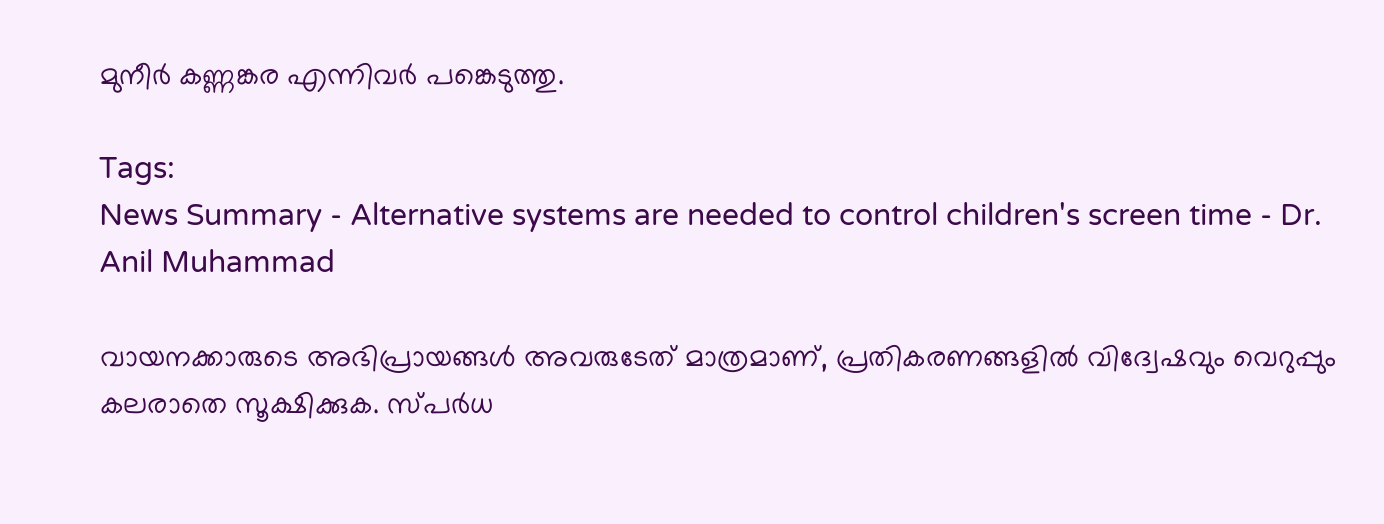മുനീർ കണ്ണങ്കര എന്നിവർ പങ്കെടുത്തു.

Tags:
News Summary - Alternative systems are needed to control children's screen time - Dr. Anil Muhammad

വായനക്കാരുടെ അഭിപ്രായങ്ങള്‍ അവരുടേത് മാത്രമാണ്, പ്രതികരണങ്ങളിൽ വിദ്വേഷവും വെറുപ്പും കലരാതെ സൂക്ഷിക്കുക. സ്പർധ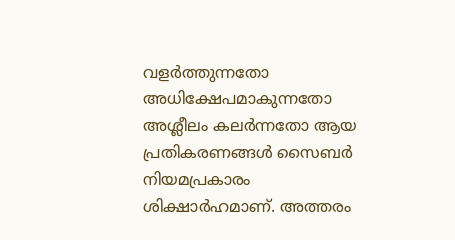വളർത്തുന്നതോ അധിക്ഷേപമാകുന്നതോ അശ്ലീലം കലർന്നതോ ആയ പ്രതികരണങ്ങൾ സൈബർ നിയമപ്രകാരം ശിക്ഷാർഹമാണ്. അത്തരം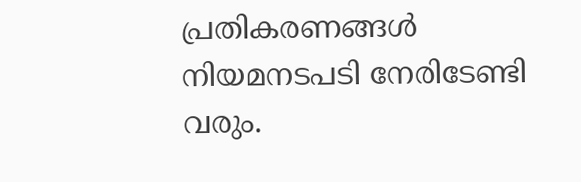പ്രതികരണങ്ങൾ നിയമനടപടി നേരിടേണ്ടി വരും.